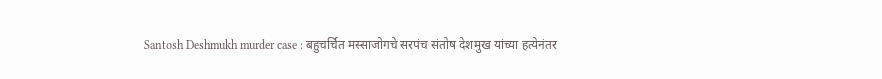Santosh Deshmukh murder case : बहुचर्चित मस्साजोगचे सरपंच संतोष देशमुख यांच्या हत्येनंतर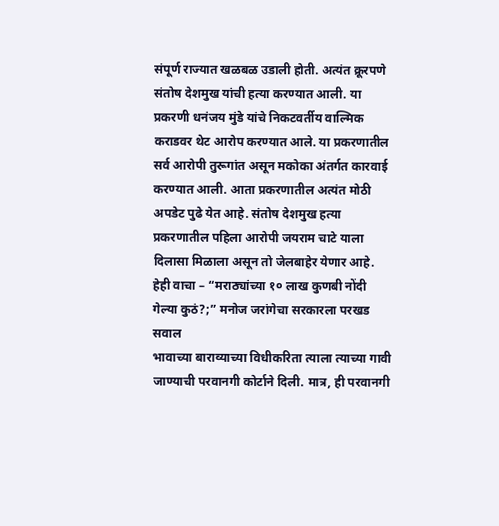संपूर्ण राज्यात खळबळ उडाली होती. अत्यंत क्रूरपणे संतोष देशमुख यांची हत्या करण्यात आली. या प्रकरणी धनंजय मुंडे यांचे निकटवर्तीय वाल्मिक कराडवर थेट आरोप करण्यात आले. या प्रकरणातील सर्व आरोपी तुरूगांत असून मकोका अंतर्गत कारवाई करण्यात आली. आता प्रकरणातील अत्यंत मोठी अपडेट पुढे येत आहे. संतोष देशमुख हत्या प्रकरणातील पहिला आरोपी जयराम चाटे याला दिलासा मिळाला असून तो जेलबाहेर येणार आहे.
हेही वाचा – “मराठ्यांच्या १० लाख कुणबी नोंदी गेल्या कुठं?;” मनोज जरांगेचा सरकारला परखड सवाल
भावाच्या बाराव्याच्या विधीकरिता त्याला त्याच्या गावी जाण्याची परवानगी कोर्टाने दिली. मात्र, ही परवानगी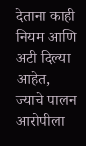देताना काही नियम आणि अटी दिल्या आहेत, ज्याचे पालन आरोपीला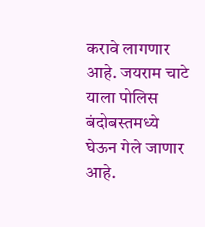करावे लागणार आहे. जयराम चाटे याला पोलिस बंदोबस्तमध्ये घेऊन गेले जाणार आहे.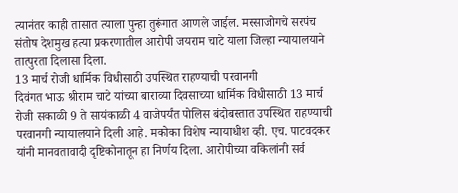त्यानंतर काही तासात त्याला पुन्हा तुरूंगात आणले जाईल. मस्साजोगचे सरपंच संतोष देशमुख हत्या प्रकरणातील आरोपी जयराम चाटे याला जिल्हा न्यायालयाने तात्पुरता दिलासा दिला.
13 मार्च रोजी धार्मिक विधीसाठी उपस्थित राहण्याची परवानगी
दिवंगत भाऊ श्रीराम चाटे यांच्या बाराव्या दिवसाच्या धार्मिक विधीसाठी 13 मार्च रोजी सकाळी 9 ते सायंकाळी 4 वाजेपर्यंत पोलिस बंदोबस्तात उपस्थित राहण्याची परवानगी न्यायालयाने दिली आहे. मकोका विशेष न्यायाधीश व्ही. एच. पाटवदकर यांनी मानवतावादी दृष्टिकोनातून हा निर्णय दिला. आरोपीच्या वकिलांनी सर्व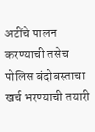अटींचे पालन करण्याची तसेच पोलिस बंदोबस्ताचा खर्च भरण्याची तयारी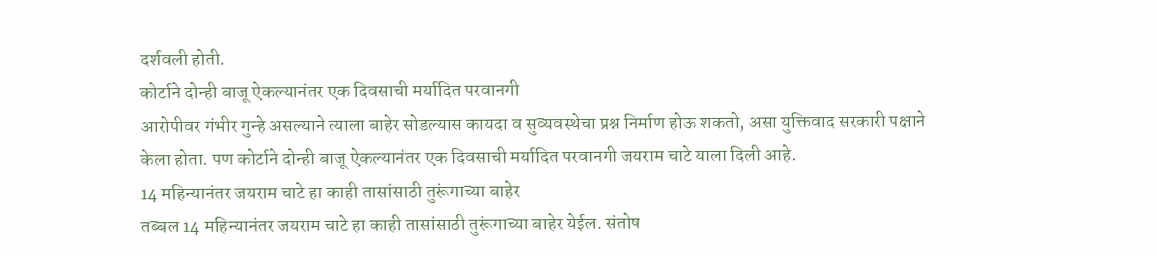दर्शवली होती.
कोर्टाने दोन्ही बाजू ऐकल्यानंतर एक दिवसाची मर्यादित परवानगी
आरोपीवर गंभीर गुन्हे असल्याने त्याला बाहेर सोडल्यास कायदा व सुव्यवस्थेचा प्रश्न निर्माण होऊ शकतो, असा युक्तिवाद सरकारी पक्षाने केला होता. पण कोर्टाने दोन्ही बाजू ऐकल्यानंतर एक दिवसाची मर्यादित परवानगी जयराम चाटे याला दिली आहे.
14 महिन्यानंतर जयराम चाटे हा काही तासांसाठी तुरूंगाच्या बाहेर
तब्बल 14 महिन्यानंतर जयराम चाटे हा काही तासांसाठी तुरूंगाच्या बाहेर येईल. संतोष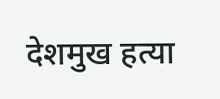देशमुख हत्या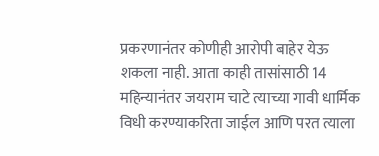प्रकरणानंतर कोणीही आरोपी बाहेर येऊ शकला नाही. आता काही तासांसाठी 14 महिन्यानंतर जयराम चाटे त्याच्या गावी धार्मिक विधी करण्याकरिता जाईल आणि परत त्याला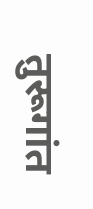तुरूगांत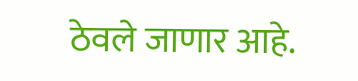ठेवले जाणार आहे.